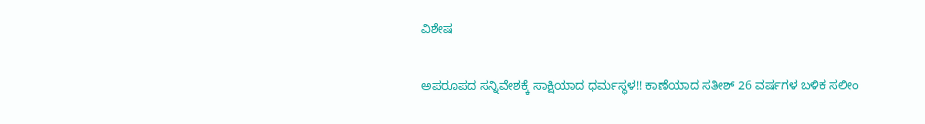ವಿಶೇಷ

ಅಪರೂಪದ ಸನ್ನಿವೇಶಕ್ಕೆ ಸಾಕ್ಷಿಯಾದ ಧರ್ಮಸ್ಥಳ!! ಕಾಣೆಯಾದ ಸತೀಶ್ 26 ವರ್ಷಗಳ ಬಳಿಕ ಸಲೀಂ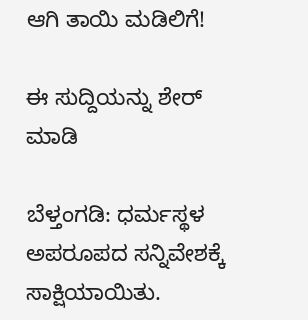ಆಗಿ ತಾಯಿ ಮಡಿಲಿಗೆ!

ಈ ಸುದ್ದಿಯನ್ನು ಶೇರ್ ಮಾಡಿ

ಬೆಳ್ತಂಗಡಿ: ಧರ್ಮಸ್ಥಳ ಅಪರೂಪದ ಸನ್ನಿವೇಶಕ್ಕೆ ಸಾಕ್ಷಿಯಾಯಿತು.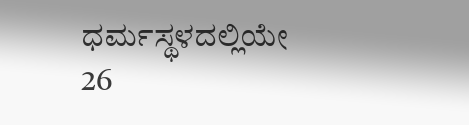ಧರ್ಮಸ್ಥಳದಲ್ಲಿಯೇ 26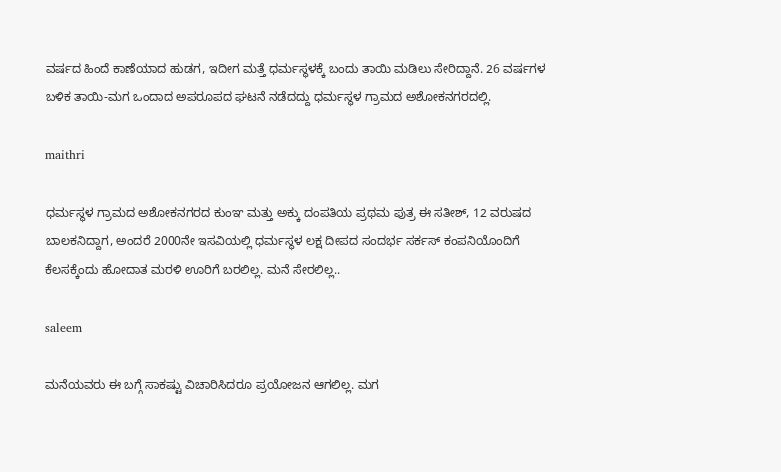ವರ್ಷದ ಹಿಂದೆ ಕಾಣೆಯಾದ ಹುಡಗ, ಇದೀಗ ಮತ್ತೆ ಧರ್ಮಸ್ಥಳಕ್ಕೆ ಬಂದು ತಾಯಿ ಮಡಿಲು ಸೇರಿದ್ದಾನೆ. 26 ವರ್ಷಗಳ ಬಳಿಕ ತಾಯಿ-ಮಗ ಒಂದಾದ ಅಪರೂಪದ ಘಟನೆ ನಡೆದದ್ದು ಧರ್ಮಸ್ಥಳ ಗ್ರಾಮದ ಅಶೋಕನಗರದಲ್ಲಿ.

maithri

ಧರ್ಮಸ್ಥಳ ಗ್ರಾಮದ ಅಶೋಕನಗರದ ಕುಂಞ ಮತ್ತು ಅಕ್ಕು ದಂಪತಿಯ ಪ್ರಥಮ ಪುತ್ರ ಈ ಸತೀಶ್, 12 ವರುಷದ ಬಾಲಕನಿದ್ದಾಗ, ಅಂದರೆ 2000ನೇ ಇಸವಿಯಲ್ಲಿ ಧರ್ಮಸ್ಥಳ ಲಕ್ಷ ದೀಪದ ಸಂದರ್ಭ ಸರ್ಕಸ್ ಕಂಪನಿಯೊಂದಿಗೆ ಕೆಲಸಕ್ಕೆಂದು ಹೋದಾತ ಮರಳಿ ಊರಿಗೆ ಬರಲಿಲ್ಲ. ಮನೆ ಸೇರಲಿಲ್ಲ..

saleem

ಮನೆಯವರು ಈ ಬಗ್ಗೆ ಸಾಕಷ್ಟು ವಿಚಾರಿಸಿದರೂ ಪ್ರಯೋಜನ ಆಗಲಿಲ್ಲ. ಮಗ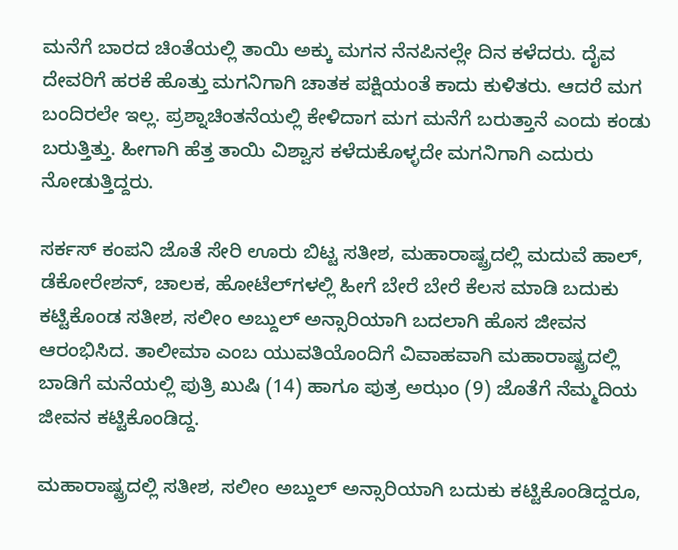ಮನೆಗೆ ಬಾರದ ಚಿಂತೆಯಲ್ಲಿ ತಾಯಿ ಅಕ್ಕು ಮಗನ ನೆನಪಿನಲ್ಲೇ ದಿನ ಕಳೆದರು. ದೈವ ದೇವರಿಗೆ ಹರಕೆ ಹೊತ್ತು ಮಗನಿಗಾಗಿ ಚಾತಕ ಪಕ್ಷಿಯಂತೆ ಕಾದು ಕುಳಿತರು. ಆದರೆ ಮಗ ಬಂದಿರಲೇ ಇಲ್ಲ. ಪ್ರಶ್ನಾಚಿಂತನೆಯಲ್ಲಿ ಕೇಳಿದಾಗ ಮಗ ಮನೆಗೆ ಬರುತ್ತಾನೆ ಎಂದು ಕಂಡು ಬರುತ್ತಿತ್ತು. ಹೀಗಾಗಿ ಹೆತ್ತ ತಾಯಿ ವಿಶ್ವಾಸ ಕಳೆದುಕೊಳ್ಳದೇ ಮಗನಿಗಾಗಿ ಎದುರು ನೋಡುತ್ತಿದ್ದರು.

ಸರ್ಕಸ್ ಕಂಪನಿ ಜೊತೆ ಸೇರಿ ಊರು ಬಿಟ್ಟ ಸತೀಶ, ಮಹಾರಾಷ್ಟ್ರದಲ್ಲಿ ಮದುವೆ ಹಾಲ್, ಡೆಕೋರೇಶನ್, ಚಾಲಕ, ಹೋಟೆಲ್‌ಗಳಲ್ಲಿ ಹೀಗೆ ಬೇರೆ ಬೇರೆ ಕೆಲಸ ಮಾಡಿ ಬದುಕು ಕಟ್ಟಿಕೊಂಡ ಸತೀಶ, ಸಲೀಂ ಅಬ್ದುಲ್ ಅನ್ಸಾರಿಯಾಗಿ ಬದಲಾಗಿ ಹೊಸ ಜೀವನ ಆರಂಭಿಸಿದ. ತಾಲೀಮಾ ಎಂಬ ಯುವತಿಯೊಂದಿಗೆ ವಿವಾಹವಾಗಿ ಮಹಾರಾಷ್ಟ್ರದಲ್ಲಿ ಬಾಡಿಗೆ ಮನೆಯಲ್ಲಿ ಪುತ್ರಿ ಖುಷಿ (14) ಹಾಗೂ ಪುತ್ರ ಅಝಂ (9) ಜೊತೆಗೆ ನೆಮ್ಮದಿಯ ಜೀವನ ಕಟ್ಟಿಕೊಂಡಿದ್ದ.

ಮಹಾರಾಷ್ಟ್ರದಲ್ಲಿ ಸತೀಶ, ಸಲೀಂ ಅಬ್ದುಲ್ ಅನ್ಸಾರಿಯಾಗಿ ಬದುಕು ಕಟ್ಟಿಕೊಂಡಿದ್ದರೂ,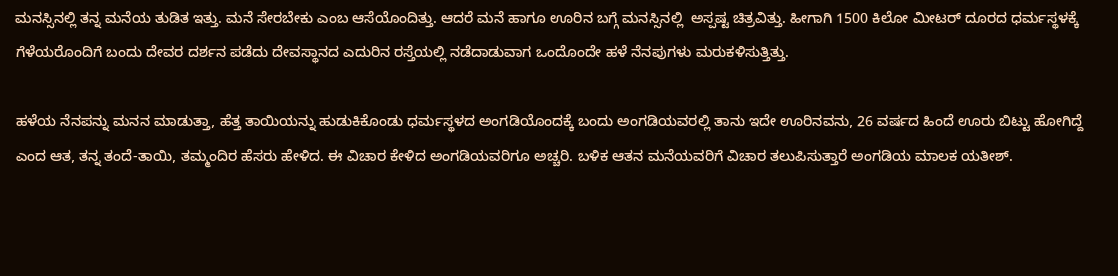ಮನಸ್ಸಿನಲ್ಲಿ ತನ್ನ ಮನೆಯ ತುಡಿತ ಇತ್ತು. ಮನೆ ಸೇರಬೇಕು ಎಂಬ ಆಸೆಯೊಂದಿತ್ತು. ಆದರೆ ಮನೆ ಹಾಗೂ ಊರಿನ ಬಗ್ಗೆ ಮನಸ್ಸಿನಲ್ಲಿ  ಅಸ್ಪಷ್ಟ ಚಿತ್ರವಿತ್ತು. ಹೀಗಾಗಿ 1500 ಕಿಲೋ ಮೀಟರ್ ದೂರದ ಧರ್ಮಸ್ಥಳಕ್ಕೆ ಗೆಳೆಯರೊಂದಿಗೆ ಬಂದು ದೇವರ ದರ್ಶನ ಪಡೆದು ದೇವಸ್ಥಾನದ ಎದುರಿನ ರಸ್ತೆಯಲ್ಲಿ ನಡೆದಾಡುವಾಗ ಒಂದೊಂದೇ ಹಳೆ ನೆನಪುಗಳು ಮರುಕಳಿಸುತ್ತಿತ್ತು.

ಹಳೆಯ ನೆನಪನ್ನು ಮನನ ಮಾಡುತ್ತಾ, ಹೆತ್ತ ತಾಯಿಯನ್ನು ಹುಡುಕಿಕೊಂಡು ಧರ್ಮಸ್ಥಳದ ಅಂಗಡಿಯೊಂದಕ್ಕೆ ಬಂದು ಅಂಗಡಿಯವರಲ್ಲಿ ತಾನು ಇದೇ ಊರಿನವನು, 26 ವರ್ಷದ ಹಿಂದೆ ಊರು ಬಿಟ್ಟು ಹೋಗಿದ್ದೆ ಎಂದ ಆತ, ತನ್ನ ತಂದೆ-ತಾಯಿ, ತಮ್ಮಂದಿರ ಹೆಸರು ಹೇಳಿದ. ಈ ವಿಚಾರ ಕೇಳಿದ ಅಂಗಡಿಯವರಿಗೂ ಅಚ್ಚರಿ. ಬಳಿಕ ಆತನ ಮನೆಯವರಿಗೆ ವಿಚಾರ ತಲುಪಿಸುತ್ತಾರೆ ಅಂಗಡಿಯ ಮಾಲಕ ಯತೀಶ್.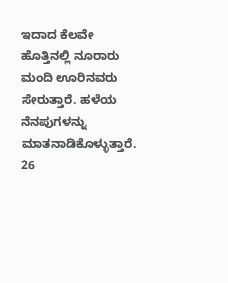ಇದಾದ ಕೆಲವೇ ಹೊತ್ತಿನಲ್ಲಿ ನೂರಾರು ಮಂದಿ ಊರಿನವರು ಸೇರುತ್ತಾರೆ. ಹಳೆಯ ನೆನಪುಗಳನ್ನು ಮಾತನಾಡಿಕೊಳ್ಳುತ್ತಾರೆ. 26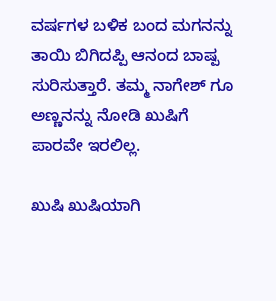ವರ್ಷಗಳ ಬಳಿಕ ಬಂದ ಮಗನನ್ನು ತಾಯಿ ಬಿಗಿದಪ್ಪಿ ಆನಂದ ಬಾಷ್ಪ ಸುರಿಸುತ್ತಾರೆ. ತಮ್ಮ ನಾಗೇಶ್ ಗೂ ಅಣ್ಣನನ್ನು ನೋಡಿ ಖುಷಿಗೆ ಪಾರವೇ ಇರಲಿಲ್ಲ.

ಖುಷಿ ಖುಷಿಯಾಗಿ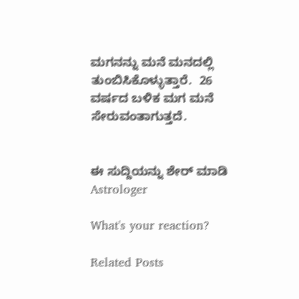ಮಗನನ್ನು ಮನೆ ಮನದಲ್ಲಿ ತುಂಬಿಸಿಕೊಳ್ಳುತ್ತಾರೆ.  26 ವರ್ಷದ ಬಳಿಕ ಮಗ ಮನೆ ಸೇರುವಂತಾಗುತ್ತದೆ.


ಈ ಸುದ್ದಿಯನ್ನು ಶೇರ್ ಮಾಡಿ
Astrologer

What's your reaction?

Related Posts